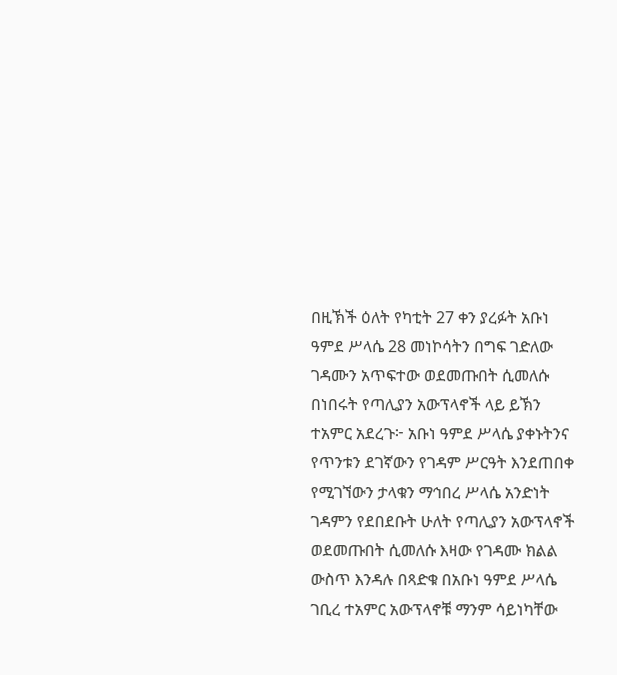በዚኽች ዕለት የካቲት 27 ቀን ያረፉት አቡነ ዓምደ ሥላሴ 28 መነኮሳትን በግፍ ገድለው ገዳሙን አጥፍተው ወደመጡበት ሲመለሱ በነበሩት የጣሊያን አውፕላኖች ላይ ይኽን ተአምር አደረጉ፦ አቡነ ዓምደ ሥላሴ ያቀኑትንና የጥንቱን ደገኛውን የገዳም ሥርዓት እንደጠበቀ የሚገኘውን ታላቁን ማኅበረ ሥላሴ አንድነት ገዳምን የደበደቡት ሁለት የጣሊያን አውፕላኖች ወደመጡበት ሲመለሱ እዛው የገዳሙ ክልል ውስጥ እንዳሉ በጻድቁ በአቡነ ዓምደ ሥላሴ ገቢረ ተአምር አውፕላኖቹ ማንም ሳይነካቸው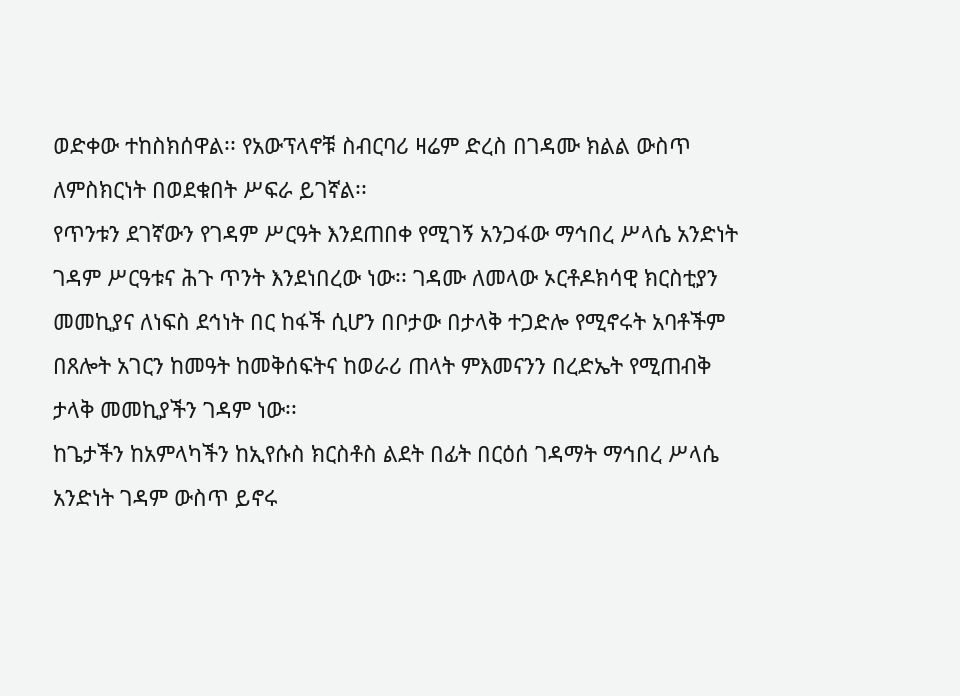ወድቀው ተከስክሰዋል፡፡ የአውፕላኖቹ ስብርባሪ ዛሬም ድረስ በገዳሙ ክልል ውስጥ ለምስክርነት በወደቁበት ሥፍራ ይገኛል፡፡
የጥንቱን ደገኛውን የገዳም ሥርዓት እንደጠበቀ የሚገኝ አንጋፋው ማኅበረ ሥላሴ አንድነት ገዳም ሥርዓቱና ሕጉ ጥንት እንደነበረው ነው፡፡ ገዳሙ ለመላው ኦርቶዶክሳዊ ክርስቲያን መመኪያና ለነፍስ ደኅነት በር ከፋች ሲሆን በቦታው በታላቅ ተጋድሎ የሚኖሩት አባቶችም በጸሎት አገርን ከመዓት ከመቅሰፍትና ከወራሪ ጠላት ምእመናንን በረድኤት የሚጠብቅ ታላቅ መመኪያችን ገዳም ነው፡፡
ከጌታችን ከአምላካችን ከኢየሱስ ክርስቶስ ልደት በፊት በርዕሰ ገዳማት ማኅበረ ሥላሴ አንድነት ገዳም ውስጥ ይኖሩ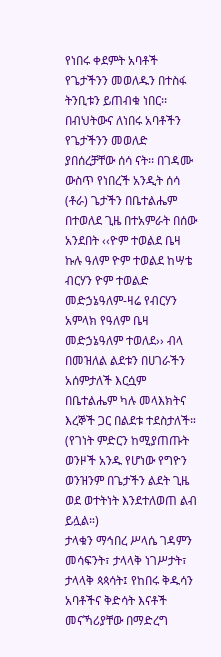የነበሩ ቀደምት አባቶች የጌታችንን መወለዱን በተስፋ ትንቢቱን ይጠብቁ ነበር፡፡ በብህትውና ለነበሩ አባቶችን የጌታችንን መወለድ ያበሰረቻቸው ሰሳ ናት፡፡ በገዳሙ ውስጥ የነበረች አንዲት ሰሳ (ቶራ) ጌታችን በቤተልሔም በተወለደ ጊዜ በተአምራት በሰው አንደበት ‹‹ዮም ተወልደ ቤዛ ኩሉ ዓለም ዮም ተወልደ ከሣቴ ብርሃን ዮም ተወልድ መድኃኔዓለም-ዛሬ የብርሃን አምላክ የዓለም ቤዛ መድኃኔዓለም ተወለደ›› ብላ በመዝለል ልደቱን በሀገራችን አሰምታለች እርሷም በቤተልሔም ካሉ መላእክትና እረኞች ጋር በልደቱ ተደስታለች። (የገነት ምድርን ከሚያጠጡት ወንዞች አንዱ የሆነው የግዮን ወንዝንም በጌታችን ልደት ጊዜ ወደ ወተትነት እንደተለወጠ ልብ ይሏል።)
ታላቁን ማኅበረ ሥላሴ ገዳምን መሳፍንት፣ ታላላቅ ነገሥታት፣ ታላላቅ ጳጳሳት፤ የከበሩ ቅዱሳን አባቶችና ቅድሳት እናቶች መናኻሪያቸው በማድረግ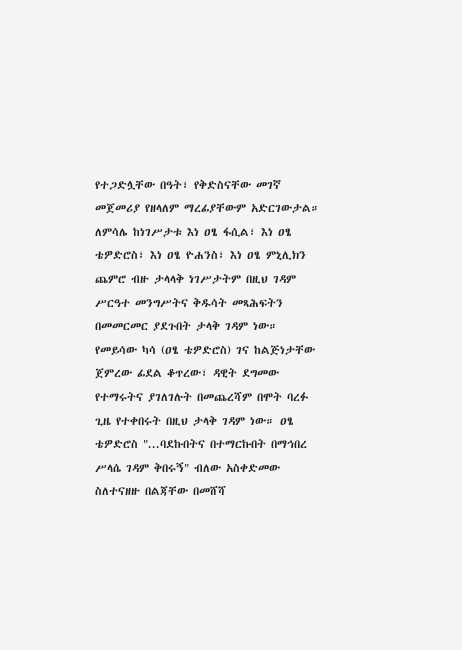የተጋድሏቸው በዓት፣ የቅድስናቸው መገኛ መጀመሪያ የዘላለም ማረፊያቸውም አድርገውታል። ለምሳሌ ከነገሥታቱ እነ ዐፄ ፋሲል፣ እነ ዐፄ ቴዎድሮስ፣ እነ ዐፄ ዮሐንስ፣ እነ ዐፄ ምኒሊክን ጨምሮ ብዙ ታላላቅ ነገሥታትም በዚህ ገዳም ሥርዓተ መንግሥትና ቅዱሳት መጻሕፍትን በመመርመር ያደጉበት ታላቅ ገዳም ነው። የመይሳው ካሳ (ዐፄ ቴዎድሮስ) ገና ከልጅነታቸው ጀምረው ፊደል ቆጥረው፣ ዳዊት ደግመው የተማሩትና ያገለገሉት በመጨረሻም በሞት ባረፉ ጊዜ የተቀበሩት በዚህ ታላቅ ገዳም ነው። ዐፄ ቴዎድሮስ "...ባደኩበትና በተማርኩበት በማኅበረ ሥላሴ ገዳም ቅበሩኝ" ብለው አስቀድመው ስለተናዘዙ በልጃቸው በመሸሻ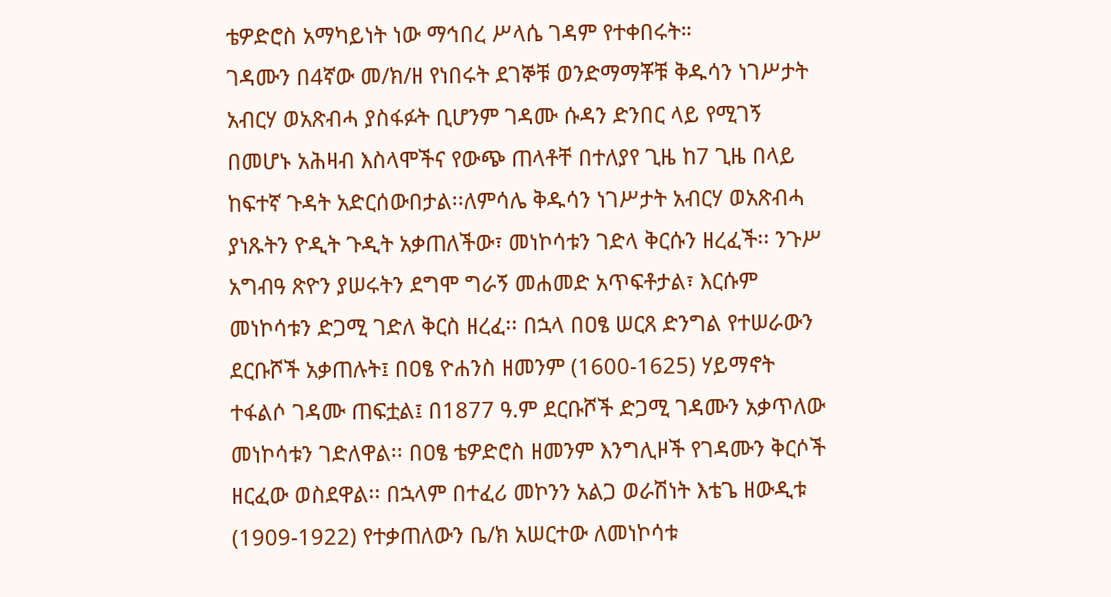ቴዎድሮስ አማካይነት ነው ማኅበረ ሥላሴ ገዳም የተቀበሩት።
ገዳሙን በ4ኛው መ/ክ/ዘ የነበሩት ደገኞቹ ወንድማማቾቹ ቅዱሳን ነገሥታት አብርሃ ወአጽብሓ ያስፋፉት ቢሆንም ገዳሙ ሱዳን ድንበር ላይ የሚገኝ በመሆኑ አሕዛብ እስላሞችና የውጭ ጠላቶቸ በተለያየ ጊዜ ከ7 ጊዜ በላይ ከፍተኛ ጉዳት አድርሰውበታል፡፡ለምሳሌ ቅዱሳን ነገሥታት አብርሃ ወአጽብሓ ያነጹትን ዮዲት ጉዲት አቃጠለችው፣ መነኮሳቱን ገድላ ቅርሱን ዘረፈች፡፡ ንጉሥ አግብዓ ጽዮን ያሠሩትን ደግሞ ግራኝ መሐመድ አጥፍቶታል፣ እርሱም መነኮሳቱን ድጋሚ ገድለ ቅርስ ዘረፈ፡፡ በኋላ በዐፄ ሠርጸ ድንግል የተሠራውን ደርቡሾች አቃጠሉት፤ በዐፄ ዮሐንስ ዘመንም (1600-1625) ሃይማኖት ተፋልሶ ገዳሙ ጠፍቷል፤ በ1877 ዓ.ም ደርቡሾች ድጋሚ ገዳሙን አቃጥለው መነኮሳቱን ገድለዋል፡፡ በዐፄ ቴዎድሮስ ዘመንም እንግሊዞች የገዳሙን ቅርሶች ዘርፈው ወስደዋል፡፡ በኋላም በተፈሪ መኮንን አልጋ ወራሽነት እቴጌ ዘውዲቱ (1909-1922) የተቃጠለውን ቤ/ክ አሠርተው ለመነኮሳቱ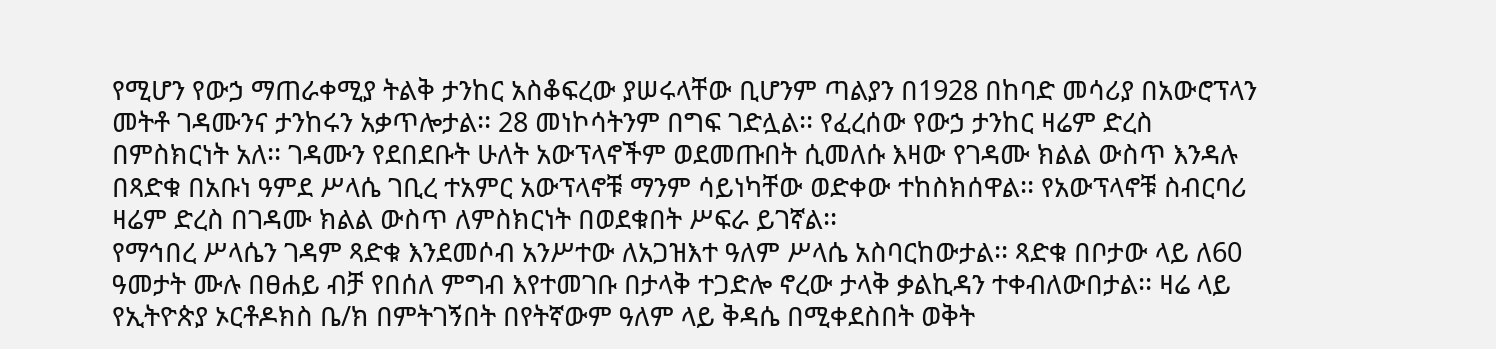የሚሆን የውኃ ማጠራቀሚያ ትልቅ ታንከር አስቆፍረው ያሠሩላቸው ቢሆንም ጣልያን በ1928 በከባድ መሳሪያ በአውሮፕላን መትቶ ገዳሙንና ታንከሩን አቃጥሎታል፡፡ 28 መነኮሳትንም በግፍ ገድሏል፡፡ የፈረሰው የውኃ ታንከር ዛሬም ድረስ በምስክርነት አለ፡፡ ገዳሙን የደበደቡት ሁለት አውፕላኖችም ወደመጡበት ሲመለሱ እዛው የገዳሙ ክልል ውስጥ እንዳሉ በጻድቁ በአቡነ ዓምደ ሥላሴ ገቢረ ተአምር አውፕላኖቹ ማንም ሳይነካቸው ወድቀው ተከስክሰዋል፡፡ የአውፕላኖቹ ስብርባሪ ዛሬም ድረስ በገዳሙ ክልል ውስጥ ለምስክርነት በወደቁበት ሥፍራ ይገኛል፡፡
የማኅበረ ሥላሴን ገዳም ጻድቁ እንደመሶብ አንሥተው ለአጋዝእተ ዓለም ሥላሴ አስባርከውታል፡፡ ጻድቁ በቦታው ላይ ለ60 ዓመታት ሙሉ በፀሐይ ብቻ የበሰለ ምግብ እየተመገቡ በታላቅ ተጋድሎ ኖረው ታላቅ ቃልኪዳን ተቀብለውበታል፡፡ ዛሬ ላይ የኢትዮጵያ ኦርቶዶክስ ቤ/ክ በምትገኝበት በየትኛውም ዓለም ላይ ቅዳሴ በሚቀደስበት ወቅት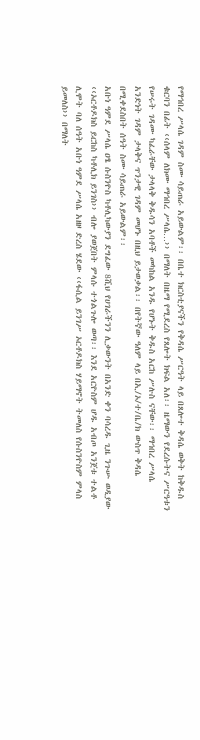የማኅበረ ሥላሴ ገዳም ስሙ ሳይጠራ አይውልም፡፡ በቤተ ክርስቲያናችን የቅዳሴ ሥርዓት ላይ በጸሎተ ቅዳሴ ወቅት ከቅዱስ ቁርባን በፊት ‹‹ሰላም ለክሙ ማኅበረ ሥላሴ…›› በማለት በዜማ የሚደረስ የጸሎት ክፍል አለ፡፡ ዜማውን የደረሱትና ሥርዓቱን የሠሩት ገዳሙ ካፈራቸው ታላላቅ ቅዱሳን አባቶች መካከል አንዱ የሆኑት ቅዱስ አርከ ሥሉስ ናቸው፡፡ ማኅበረ ሥላሴ አንድነት ገዳም ታላቅና ጥንታዊ ገዳም መሆኑ በዚህ ይታወቃል፡፡ በየትኛው ዓለም ላይ በኢ/ኦ/ተ/ቤ/ክ ውስጥ ቅዳሴ በሚቀደስበት ሰዓት ስሙ ሳይጠራ አይውልም፡፡
አቡነ ዓምደ ሥላሴ ዐፄ ሱስንዮስ ካቶሊካውያን ደግፈው 8ሺህ የሀገራችንን ሊቃውንት በአንድ ቀን ባሳረዱ ጊዜ ንጉሡ ወዲያው ‹‹ኦርቶዶክስ ይርከስ ካቶሊክ ይንገስ›› ብሎ ያወጀበት ምላሱ ተጎልጉሎ ወጣ፡፡ እንደ አርዮስም ሆዱ አብጦ አንጀቱ ተልቶ ሊሞት ባለ ሰዓት አቡነ ዓምደ ሥላሴ አዘዞ ድረስ ሄደው ‹‹ፋሲል ይንገሥ ኦርቶዶክስ ሃይማኖት ትመለስ የሱስንዮስም ምላስ ይመለስ›› በማለት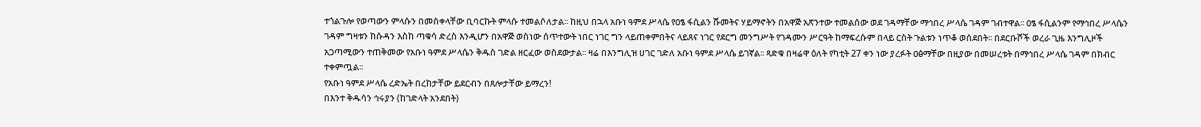ተጎልጉሎ የወጣውን ምላሱን በመስቀላቸው ቢባርኩት ምላሱ ተመልሶለታል፡፡ ከዚህ በኋላ አቡነ ዓምደ ሥላሴ የዐፄ ፋሲልን ሹመትና ሃይማኖትን በአዋጅ አጽንተው ተመልሰው ወደ ገዳማቸው ማኅበረ ሥላሴ ገዳም ገብተዋል፡፡ ዐፄ ፋሲልንም የማኅበረ ሥላሴን ገዳም ግዛቱን ከሱዳን እስከ ጣቁሳ ድረስ እንዲሆን በአዋጅ ወስነው ሰጥተውት ነበር ነገር ግን ላይጠቀምበትና ላይጸና ነገር የደርግ መንግሥት የገዳሙን ሥርዓት ከማፍረሱም በላይ ርስት ጉልቱን ነጥቆ ወሰደበት፡፡ በደርቡሾች ወረራ ጊዜ እንግሊዞች አጋጣሚውን ተጠቅመው የአቡነ ዓምደ ሥላሴን ቅዱስ ገድል ዘርፈው ወስደውታል፡፡ ዛሬ በእንግሊዝ ሀገር ገድለ አቡነ ዓምደ ሥላሴ ይገኛል፡፡ ጻድቁ በዛሬዋ ዕለት የካቲት 27 ቀን ነው ያረፉት ዐፅማቸው በዚያው በመሠረቱት በማኅበረ ሥላሴ ገዳም በክብር ተቀምጧል፡፡
የአቡነ ዓምደ ሥላሴ ረድኤት በረከታቸው ይደርብን በጸሎታቸው ይማረን!
በእንተ ቅዱሳን ኅሩያን (ከገድላት አንደበት)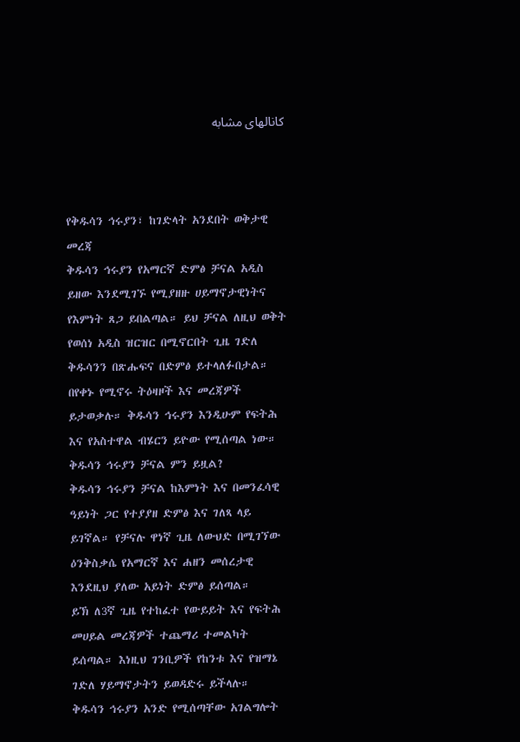کانالهای مشابه



የቅዱሳን ኅሩያን፣ ከገድላት አንደበት ወቅታዊ መረጃ
ቅዱሳን ኅሩያን የአማርኛ ድምፅ ቻናል አዲስ ይዘው እንደሚገኙ የሚያዘዙ ሀይማኖታዊነትና የእምነት ጸጋ ይበልጣል። ይህ ቻናል ለዚህ ወቅት የወሰነ አዲስ ዝርዝር በሚኖርበት ጊዜ ገድለ ቅዱሳንን በጽሑፍና በድምፅ ይተላለፉበታል። በየቀኑ የሚኖሩ ትዕዛዞች እና መረጃዎች ይታወቃሉ። ቅዱሳን ኅሩያን እንዲሁም የፍትሕ እና የአስተዋል ብሄርን ይዮው የሚሰጣል ነው።
ቅዱሳን ኅሩያን ቻናል ምን ይዟል?
ቅዱሳን ኅሩያን ቻናል ከእምነት እና በመንፈሳዊ ዓይነት ጋር የተያያዘ ድምፅ እና ገለጻ ላይ ይገኛል። የቻናሉ ዋነኛ ጊዜ ለውህድ በሚገኘው ዕንቅስቃሴ የአማርኛ እና ሐዘን መሰረታዊ እንደዚህ ያለው አይነት ድምፅ ይሰጣል።
ይኽ ለ3ኛ ጊዜ የተከፈተ የውይይት እና የፍትሕ መሀይል መረጃዎች ተጨማሪ ተመልካት ይሰጣል። እነዚህ ገንቢዎች የከንቱ እና የዝማኔ ገድለ ሃይማኖታትን ይወዳድሩ ይችላሉ።
ቅዱሳን ኅሩያን አንድ የሚሰጣቸው አገልግሎት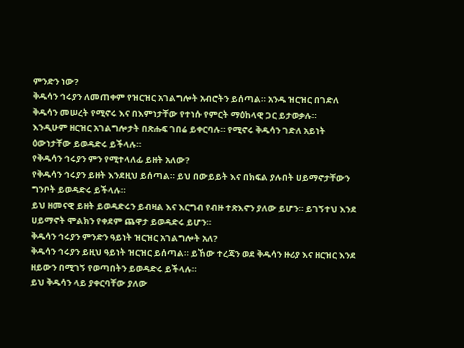ምንድን ነው?
ቅዱሳን ኅሩያን ለመጠቀም የዝርዝር አገልግሎት አብሮትን ይሰጣል። አንዱ ዝርዝር በገድለ ቅዱሳን መሠረት የሚኖሩ እና በእምነታቸው የተነሱ የምርት ማዕከላዊ ጋር ይታወቃሉ።
እንዲሁም ዘርዝር አገልግሎታት በጽሑፍ ገበሬ ይቀርባሉ። የሚኖሩ ቅዱሳን ገድለ አይነት ዕውነታቸው ይወዳድሩ ይችላሉ።
የቅዱሳን ኅሩያን ምን የሚተላለፊ ይዘት አለው?
የቅዱሳን ኅሩያን ይዘት እንደዚህ ይሰጣል። ይህ በውይይት እና በክፍል ያሉበት ሀይማኖታቸውን ግንቦት ይወዳድሩ ይችላሉ።
ይህ ዘመናዊ ይዘት ይወዳድሩን ይብዛል እና እርግብ የብዙ ተጽእኖን ያለው ይሆን። ይገኝተህ እንደ ሀይማኖት ሞልክን የቀደም ጨዋታ ይወዳድሩ ይሆን።
ቅዱሳን ኅሩያን ምንድን ዓይነት ዝርዝር አገልግሎት አለ?
ቅዱሳን ኅሩያን ይዚህ ዓይነት ዝርዝር ይሰጣል። ይኸው ተረጃን ወደ ቅዱሳን ዙሪያ እና ዘርዝር እንደ ዘይውን በሚገኝ የወጣበትን ይወዳድሩ ይችላሉ።
ይህ ቅዱሳን ላይ ያቀርባቸው ያለው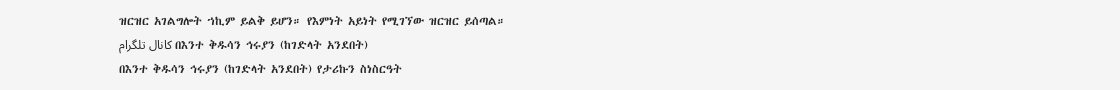ዝርዝር አገልግሎት ኀኪም ይልቅ ይሆን። የእምነት አይነት የሚገኘው ዝርዝር ይሰጣል።
کانال تلگرام በእንተ ቅዱሳን ኅሩያን (ከገድላት አንደበት)
በእንተ ቅዱሳን ኅሩያን (ከገድላት አንደበት) የታሪኩን ስነስርዓት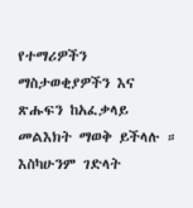የተማሪዎችን ማስታወቂያዎችን እና ጽሑፍን ከአፈቃላይ መልእክት ማወቅ ይችላሉ ። እስካሁንም ገድላት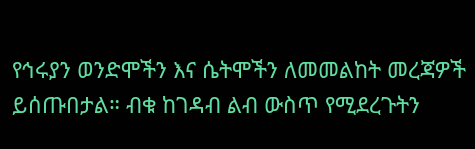የኅሩያን ወንድሞችን እና ሴትሞችን ለመመልከት መረጃዎች ይሰጡበታል። ብቁ ከገዳብ ልብ ውስጥ የሚደረጉትን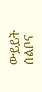ውይይት ሰልቦና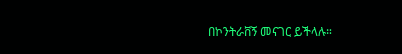በኮንትራቨኝ መናገር ይችላሉ።